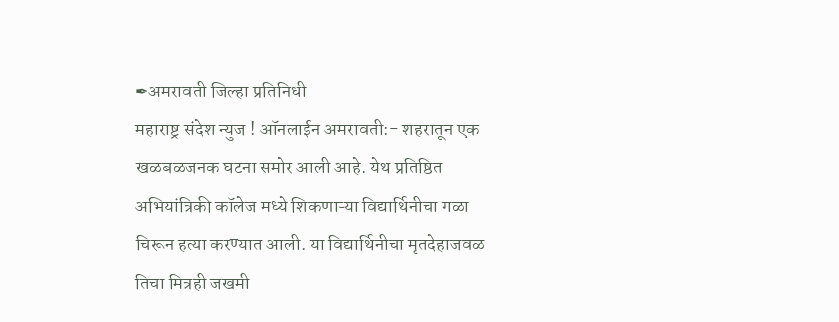✒अमरावती जिल्हा प्रतिनिधी
महाराष्ट्र संदेश न्युज ! ऑनलाईन अमरावती:- शहरातून एक खळबळजनक घटना समोर आली आहे. येथ प्रतिष्ठित अभियांत्रिकी कॉलेज मध्ये शिकणाऱ्या विद्यार्थिनीचा गळा चिरून हत्या करण्यात आली. या विद्यार्थिनीचा मृतदेहाजवळ तिचा मित्रही जखमी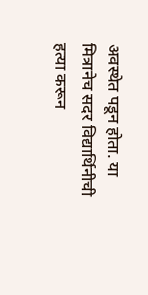अवस्थेत पडून होता. या मित्रानेच सदर विद्यार्थिनीची हत्या करून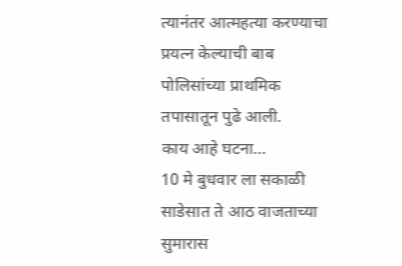त्यानंतर आत्महत्या करण्याचा प्रयत्न केल्याची बाब पोलिसांच्या प्राथमिक तपासातून पुढे आली.
काय आहे घटना…
10 मे बुधवार ला सकाळी साडेसात ते आठ वाजताच्या सुमारास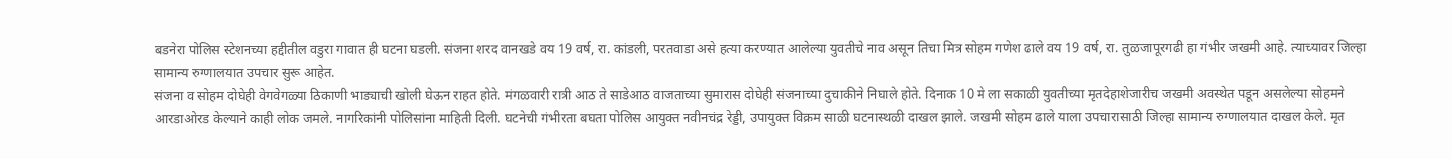बडनेरा पोलिस स्टेशनच्या हद्दीतील वडुरा गावात ही घटना घडली. संजना शरद वानखडे वय 19 वर्ष, रा. कांडली, परतवाडा असे हत्या करण्यात आलेल्या युवतीचे नाव असून तिचा मित्र सोहम गणेश ढाले वय 19 वर्ष, रा. तुळजापूरगढी हा गंभीर जखमी आहे. त्याच्यावर जिल्हा सामान्य रुग्णालयात उपचार सुरू आहेत.
संजना व सोहम दोघेही वेगवेगळ्या ठिकाणी भाड्याची खोली घेऊन राहत होते. मंगळवारी रात्री आठ ते साडेआठ वाजताच्या सुमारास दोघेही संजनाच्या दुचाकीने निघाले होते. दिनाक 10 मे ला सकाळी युवतीच्या मृतदेहाशेजारीच जखमी अवस्थेत पडून असलेल्या सोहमने आरडाओरड केल्याने काही लोक जमले. नागरिकांनी पोलिसांना माहिती दिली. घटनेची गंभीरता बघता पोलिस आयुक्त नवीनचंद्र रेड्डी, उपायुक्त विक्रम साळी घटनास्थळी दाखल झाले. जखमी सोहम ढाले याला उपचारासाठी जिल्हा सामान्य रुग्णालयात दाखल केले. मृत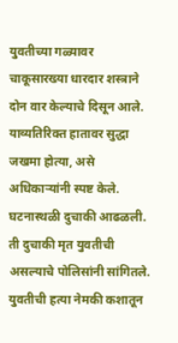युवतीच्या गळ्यावर चाकूसारख्या धारदार शस्त्राने दोन वार केल्याचे दिसून आले. याव्यतिरिक्त हातावर सुद्धा जखमा होत्या, असे अधिकाऱ्यांनी स्पष्ट केले. घटनास्थळी दुचाकी आढळली. ती दुचाकी मृत युवतीची असल्याचे पोलिसांनी सांगितले. युवतीची हत्या नेमकी कशातून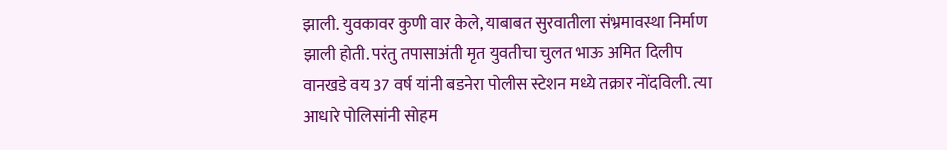झाली. युवकावर कुणी वार केले, याबाबत सुरवातीला संभ्रमावस्था निर्माण झाली होती. परंतु तपासाअंती मृत युवतीचा चुलत भाऊ अमित दिलीप वानखडे वय 37 वर्ष यांनी बडनेरा पोलीस स्टेशन मध्ये तक्रार नोंदविली. त्या आधारे पोलिसांनी सोहम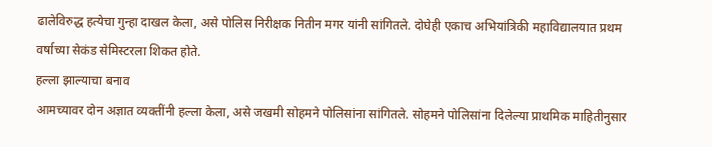ढालेविरुद्ध हत्येचा गुन्हा दाखल केला, असे पोलिस निरीक्षक नितीन मगर यांनी सांगितले. दोघेही एकाच अभियांत्रिकी महाविद्यालयात प्रथम वर्षाच्या सेकंड सेमिस्टरला शिकत होते.
हल्ला झाल्याचा बनाव
आमच्यावर दोन अज्ञात व्यक्तींनी हल्ला केला, असे जखमी सोहमने पोलिसांना सांगितले. सोहमने पोलिसांना दिलेल्या प्राथमिक माहितीनुसार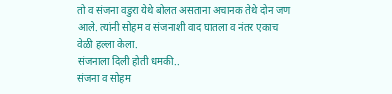तो व संजना वडुरा येथे बोलत असताना अचानक तेथे दोन जण आले. त्यांनी सोहम व संजनाशी वाद घातला व नंतर एकाच वेळी हल्ला केला.
संजनाला दिली होती धमकी..
संजना व सोहम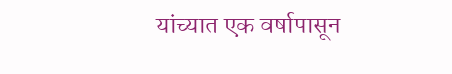यांच्यात एक वर्षापासून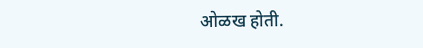ओळख होती.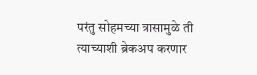परंतु सोहमच्या त्रासामुळे ती त्याच्याशी ब्रेकअप करणार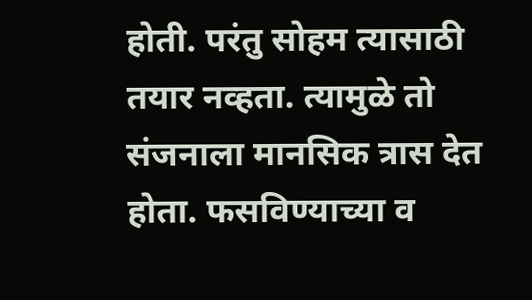होती. परंतु सोहम त्यासाठी तयार नव्हता. त्यामुळे तो संजनाला मानसिक त्रास देत होता. फसविण्याच्या व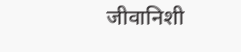जीवानिशी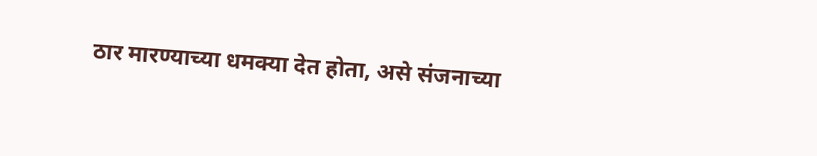ठार मारण्याच्या धमक्या देत होता, असे संजनाच्या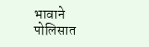भावाने पोलिसात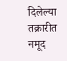दिलेल्या तक्रारीत नमूद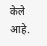केले आहे.